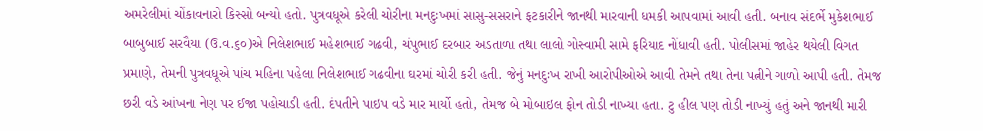અમરેલીમાં ચોંકાવનારો કિસ્સો બન્યો હતો. પુત્રવધૂએ કરેલી ચોરીના મનદુઃખમાં સાસુ-સસરાને ફટકારીને જાનથી મારવાની ધમકી આપવામાં આવી હતી. બનાવ સંદર્ભે મુકેશભાઈ બાબુબાઈ સરવૈયા (ઉ.વ.૬૦)એ નિલેશભાઈ મહેશભાઈ ગઢવી, ચંપુભાઈ દરબાર અડતાળા તથા લાલો ગોસ્વામી સામે ફરિયાદ નોંધાવી હતી. પોલીસમાં જાહેર થયેલી વિગત પ્રમાણે, તેમની પુત્રવધૂએ પાંચ મહિના પહેલા નિલેશભાઈ ગઢવીના ઘરમાં ચોરી કરી હતી. જેનું મનદુઃખ રાખી આરોપીઓએ આવી તેમને તથા તેના પત્નીને ગાળો આપી હતી. તેમજ છરી વડે આંખના નેણ પર ઈજા પહોચાડી હતી. દંપતીને પાઇપ વડે માર માર્યો હતો, તેમજ બે મોબાઇલ ફોન તોડી નાખ્યા હતા. ટુ હીલ પણ તોડી નાખ્યું હતું અને જાનથી મારી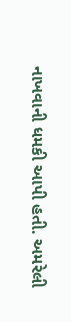નાખવાની ધમકી આપી હતી. અમરેલી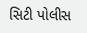સિટી પોલીસ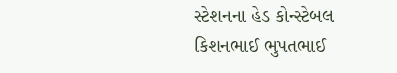સ્ટેશનના હેડ કોન્સ્ટેબલ કિશનભાઈ ભુપતભાઈ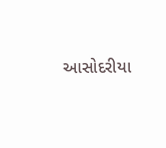આસોદરીયા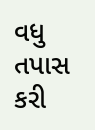વધુ તપાસ કરી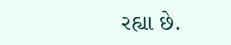રહ્યા છે.